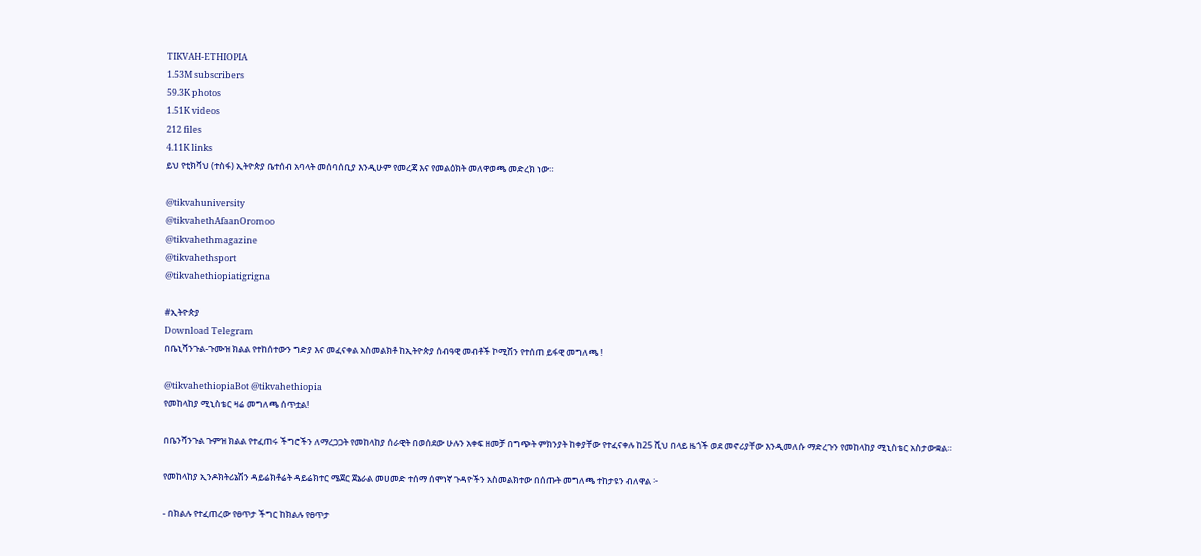TIKVAH-ETHIOPIA
1.53M subscribers
59.3K photos
1.51K videos
212 files
4.11K links
ይህ የቲክቫህ (ተስፋ) ኢትዮጵያ ቤተሰብ አባላት መሰባሰቢያ እንዲሁም የመረጃ እና የመልዕክት መለዋወጫ መድረክ ነው።

@tikvahuniversity
@tikvahethAfaanOromoo
@tikvahethmagazine
@tikvahethsport
@tikvahethiopiatigrigna

#ኢትዮጵያ
Download Telegram
በቤኒሻንጉል-ጉሙዝ ክልል የተከሰተውን ግድያ እና መፈናቀል አስመልክቶ ከኢትዮጵያ ሰብዓዊ መብቶች ኮሚሽን የተሰጠ ይፋዊ መግለጫ !

@tikvahethiopiaBot @tikvahethiopia
የመከላከያ ሚኒስቴር ዛሬ መግለጫ ሰጥቷል!

በቤንሻንጉል ጉምዝ ክልል የተፈጠሩ ችግሮችን ለማረጋጋት የመከላከያ ሰራዊት በወሰደው ሁሉን አቀፍ ዘመቻ በግጭት ምክንያት ከቀያቸው የተፈናቀሉ ከ25 ሺህ በላይ ዜጎች ወደ መኖሪያቸው እንዲመለሱ ማድረጉን የመከላከያ ሚኒስቴር አስታውቋል።

የመከላከያ ኢንዶክትሪኔሽን ዳይሬክቶሬት ዳይሬክተር ሜጀር ጀኔራል መሀመድ ተሰማ ሰሞነኛ ጉዳዮችን አስመልክተው በሰጡት መግለጫ ተከታዩን ብለዋል ፦

- በክልሉ የተፈጠረው የፀጥታ ችግር ከክልሉ የፀጥታ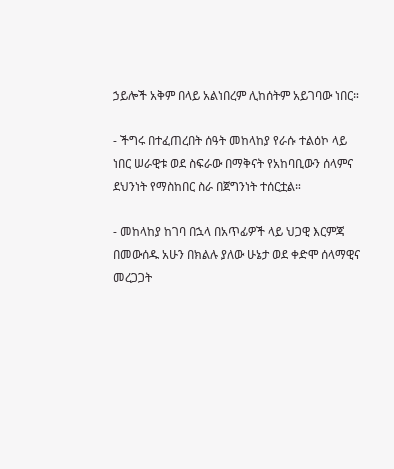ኃይሎች አቅም በላይ አልነበረም ሊከሰትም አይገባው ነበር።

- ችግሩ በተፈጠረበት ሰዓት መከላከያ የራሱ ተልዕኮ ላይ ነበር ሠራዊቱ ወደ ስፍራው በማቅናት የአከባቢውን ሰላምና ደህንነት የማስከበር ስራ በጀግንነት ተሰርቷል።

- መከላከያ ከገባ በኋላ በአጥፊዎች ላይ ህጋዊ እርምጃ በመውሰዱ አሁን በክልሉ ያለው ሁኔታ ወደ ቀድሞ ሰላማዊና መረጋጋት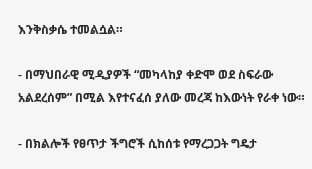እንቅስቃሴ ተመልሷል።

- በማህበራዊ ሚዲያዎች “መካላከያ ቀድሞ ወደ ስፍራው አልደረሰም” በሚል እየተናፈሰ ያለው መረጃ ከእውነት የራቀ ነው።

- በክልሎች የፀጥታ ችግሮች ሲከሰቱ የማረጋጋት ግዴታ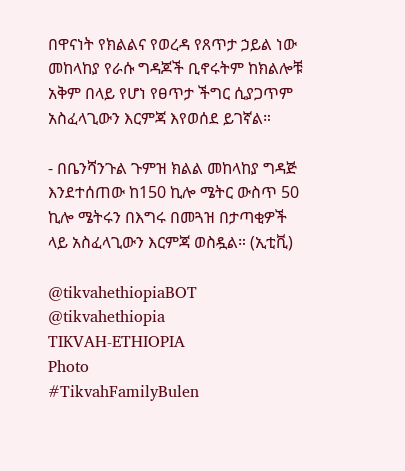በዋናነት የክልልና የወረዳ የጸጥታ ኃይል ነው መከላከያ የራሱ ግዳጆች ቢኖሩትም ከክልሎቹ አቅም በላይ የሆነ የፀጥታ ችግር ሲያጋጥም አስፈላጊውን እርምጃ እየወሰደ ይገኛል።

- በቤንሻንጉል ጉምዝ ክልል መከላከያ ግዳጅ እንደተሰጠው ከ150 ኪሎ ሜትር ውስጥ 50 ኪሎ ሜትሩን በእግሩ በመጓዝ በታጣቂዎች ላይ አስፈላጊውን እርምጃ ወስዷል። (ኢቲቪ)

@tikvahethiopiaBOT @tikvahethiopia
TIKVAH-ETHIOPIA
Photo
#TikvahFamilyBulen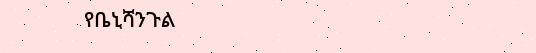የቤኒሻንጉል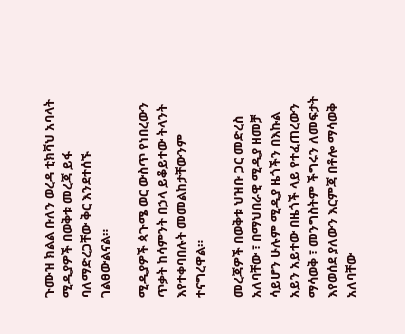ጉሙዝ ክልል ቡለን ወረዳ ቲክቫህ አባላት ሚዲያዎች በወቅቱ መረጃ ይፋ ባለማድረጋቸው ቅር እንደተሰኙ ገልፀውልናል።

ሚዲያዎች ጳጉሜ ወር ውስጥ የነበረውን ጥቃት ከሳምንት በኃላ ይቆይተው ትላንት እየተቀባበሉት መመልከታቸውንም ተናግረዋል።

መረጃዎች በወቅቱ ህዝቡ ጋር መድረስ አለባቸው ፣ በማህበራዊ ሚዲያ ዘመቻ ሳይሆን ሁሉም ሚዲያ ዜጎችን በእኩል አይን አይተው በዜጎች ላይ የተፈጠረውን ማሳወቅ ፣ መንግስትም ችግሩን ለመፍታት እየወሰደ ያለውን እርምጃ በቶሎ ማሳወቅ አለባቸው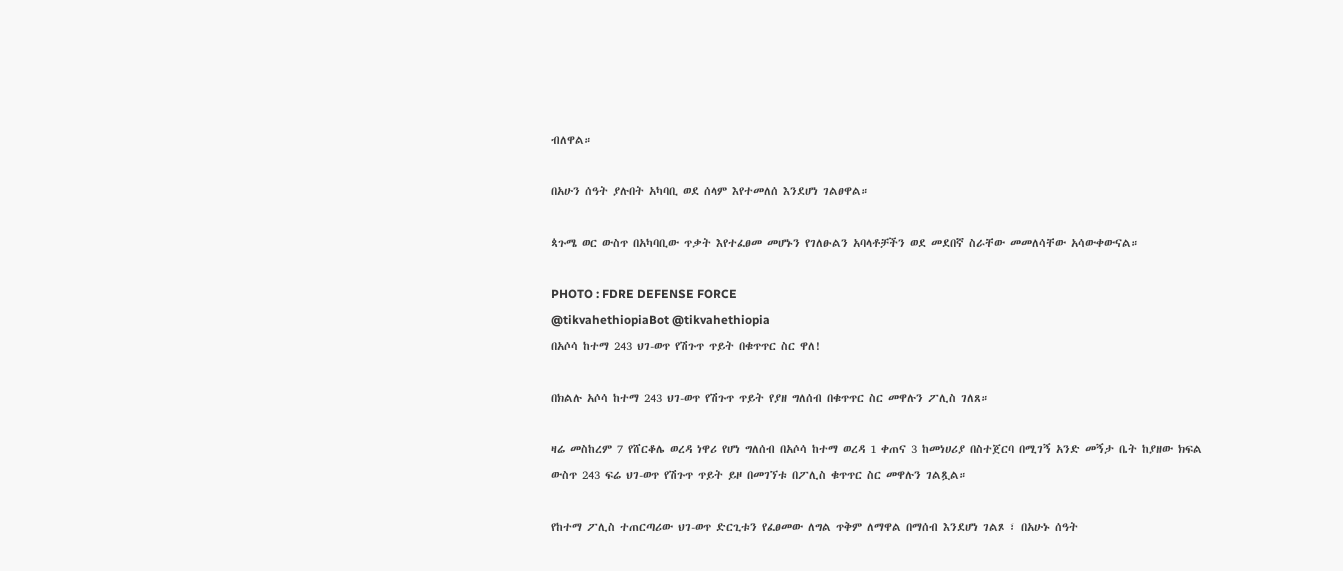ብለዋል።

በአሁን ሰዓት ያሉበት አካባቢ ወደ ሰላም እየተመለሰ እንደሆነ ገልፀዋል።

ጳጉሜ ወር ውስጥ በአካባቢው ጥቃት እየተፈፀመ መሆኑን የገለፁልን አባላቶቻችን ወደ መደበኛ ስራቸው መመለሳቸው አሳውቀውናል።

PHOTO : FDRE DEFENSE FORCE
@tikvahethiopiaBot @tikvahethiopia
በአሶሳ ከተማ 243 ህገ-ወጥ የሽጉጥ ጥይት በቁጥጥር ስር ዋለ!

በክልሉ አሶሳ ከተማ 243 ህገ-ወጥ የሽጉጥ ጥይት የያዘ ግለሰብ በቁጥጥር ስር መዋሉን ፖሊስ ገለጸ።

ዛሬ መስከረም 7 የሸርቆሌ ወረዳ ነዋሪ የሆነ ግለሰብ በአሶሳ ከተማ ወረዳ 1 ቀጠና 3 ከመነሀሪያ በስተጀርባ በሚገኝ አንድ መኝታ ቤት ከያዘው ክፍል ውስጥ 243 ፍሬ ህገ-ወጥ የሽጉጥ ጥይት ይዞ በመገኘቱ በፖሊስ ቁጥጥር ስር መዋሉን ገልጿል።

የከተማ ፖሊስ ተጠርጣሪው ህገ-ወጥ ድርጊቱን የፈፀመው ለግል ጥቅም ለማዋል በማሰብ እንደሆነ ገልጾ ፣ በአሁኑ ሰዓት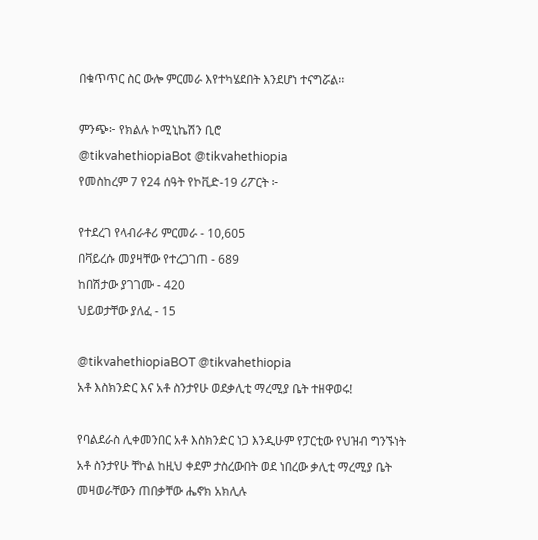በቁጥጥር ስር ውሎ ምርመራ እየተካሄደበት እንደሆነ ተናግሯል፡፡

ምንጭ፦ የክልሉ ኮሚኒኬሽን ቢሮ
@tikvahethiopiaBot @tikvahethiopia
የመስከረም 7 የ24 ሰዓት የኮቪድ-19 ሪፖርት ፦

የተደረገ የላብራቶሪ ምርመራ - 10,605
በቫይረሱ መያዛቸው የተረጋገጠ - 689
ከበሽታው ያገገሙ - 420
ህይወታቸው ያለፈ - 15

@tikvahethiopiaBOT @tikvahethiopia
አቶ እስክንድር እና አቶ ስንታየሁ ወደቃሊቲ ማረሚያ ቤት ተዘዋወሩ!

የባልደራስ ሊቀመንበር አቶ እስክንድር ነጋ እንዲሁም የፓርቲው የህዝብ ግንኙነት አቶ ስንታየሁ ቸኮል ከዚህ ቀደም ታስረውበት ወደ ነበረው ቃሊቲ ማረሚያ ቤት መዛወራቸውን ጠበቃቸው ሔኖክ አክሊሉ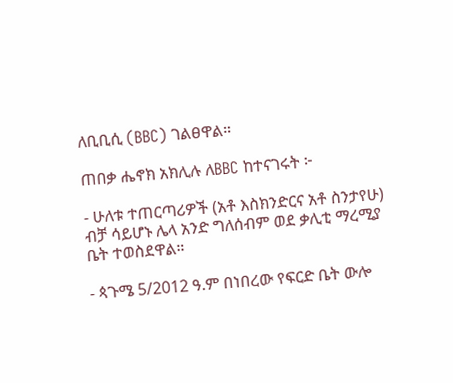ለቢቢሲ (BBC) ገልፀዋል።

ጠበቃ ሔኖክ አክሊሉ ለBBC ከተናገሩት ፦

- ሁለቱ ተጠርጣሪዎች (አቶ እስክንድርና አቶ ስንታየሁ) ብቻ ሳይሆኑ ሌላ አንድ ግለሰብም ወደ ቃሊቲ ማረሚያ ቤት ተወስደዋል።

- ጳጉሜ 5/2012 ዓ.ም በነበረው የፍርድ ቤት ውሎ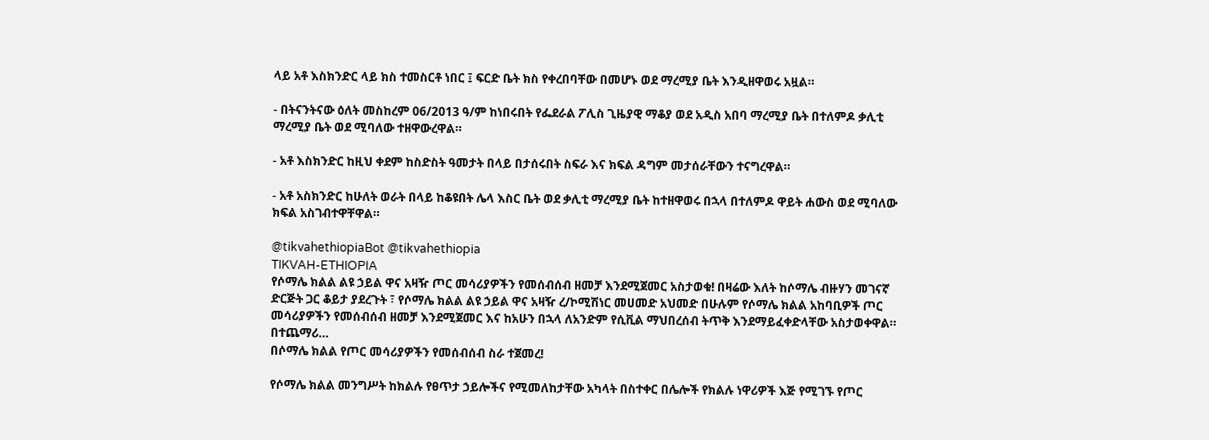ላይ አቶ እስክንድር ላይ ክስ ተመስርቶ ነበር ፤ ፍርድ ቤት ክስ የቀረበባቸው በመሆኑ ወደ ማረሚያ ቤት እንዲዘዋወሩ አዟል።

- በትናንትናው ዕለት መስከረም 06/2013 ዓ/ም ከነበሩበት የፌደራል ፖሊስ ጊዜያዊ ማቆያ ወደ አዲስ አበባ ማረሚያ ቤት በተለምዶ ቃሊቲ ማረሚያ ቤት ወደ ሚባለው ተዘዋውረዋል።

- አቶ እስክንድር ከዚህ ቀደም ከስድስት ዓመታት በላይ በታሰሩበት ስፍራ እና ክፍል ዳግም መታሰራቸውን ተናግረዋል።

- አቶ አስክንድር ከሁለት ወራት በላይ ከቆዩበት ሌላ እስር ቤት ወደ ቃሊቲ ማረሚያ ቤት ከተዘዋወሩ በኋላ በተለምዶ ዋይት ሐውስ ወደ ሚባለው ክፍል አስገብተዋቸዋል።

@tikvahethiopiaBot @tikvahethiopia
TIKVAH-ETHIOPIA
የሶማሌ ክልል ልዩ ኃይል ዋና አዛዥ ጦር መሳሪያዎችን የመሰብሰብ ዘመቻ እንደሚጀመር አስታወቁ! በዛሬው እለት ከሶማሌ ብዙሃን መገናኛ ድርጅት ጋር ቆይታ ያደረጉት ፣ የሶማሌ ክልል ልዩ ኃይል ዋና አዛዥ ረ/ኮሚሽነር መሀመድ አህመድ በሁሉም የሶማሌ ክልል አከባቢዎች ጦር መሳሪያዎችን የመሰብሰብ ዘመቻ እንደሚጀመር እና ከአሁን በኋላ ለአንድም የሲቪል ማህበረሰብ ትጥቅ እንደማይፈቀድላቸው አስታወቀዋል። በተጨማሪ…
በሶማሌ ክልል የጦር መሳሪያዎችን የመሰብሰብ ስራ ተጀመረ!

የሶማሌ ክልል መንግሥት ከክልሉ የፀጥታ ኃይሎችና የሚመለከታቸው አካላት በስተቀር በሌሎች የክልሉ ነዋሪዎች እጅ የሚገኙ የጦር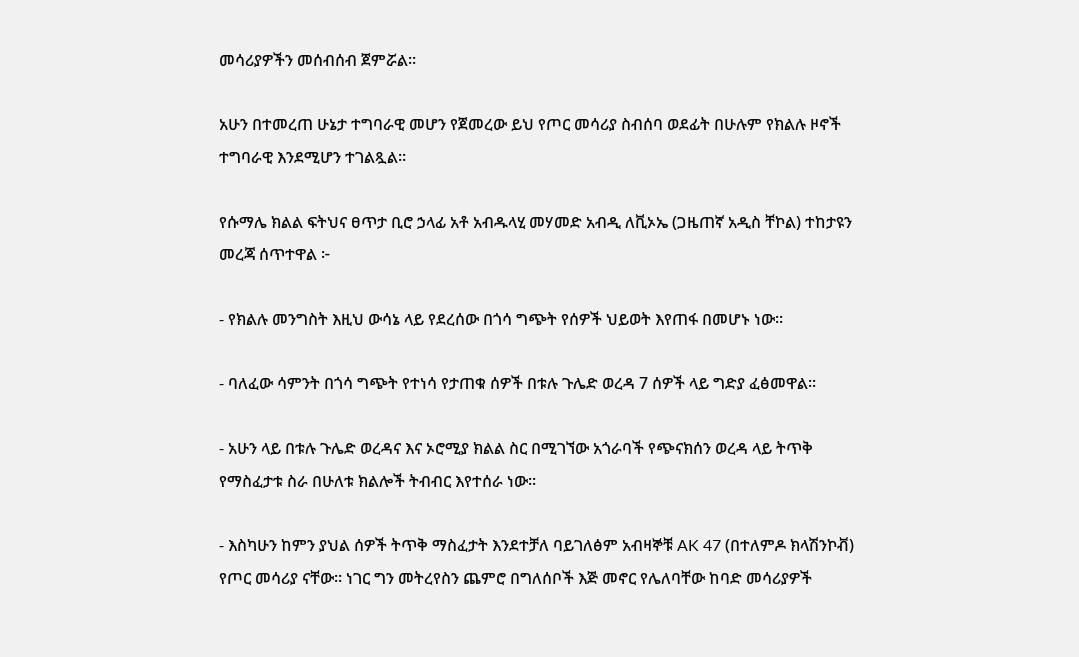መሳሪያዎችን መሰብሰብ ጀምሯል።

አሁን በተመረጠ ሁኔታ ተግባራዊ መሆን የጀመረው ይህ የጦር መሳሪያ ስብሰባ ወደፊት በሁሉም የክልሉ ዞኖች ተግባራዊ እንደሚሆን ተገልጿል።

የሱማሌ ክልል ፍትህና ፀጥታ ቢሮ ኃላፊ አቶ አብዱላሂ መሃመድ አብዲ ለቪኦኤ (ጋዜጠኛ አዲስ ቸኮል) ተከታዩን መረጃ ሰጥተዋል ፦

- የክልሉ መንግስት እዚህ ውሳኔ ላይ የደረሰው በጎሳ ግጭት የሰዎች ህይወት እየጠፋ በመሆኑ ነው።

- ባለፈው ሳምንት በጎሳ ግጭት የተነሳ የታጠቁ ሰዎች በቱሉ ጉሌድ ወረዳ 7 ሰዎች ላይ ግድያ ፈፅመዋል።

- አሁን ላይ በቱሉ ጉሌድ ወረዳና እና ኦሮሚያ ክልል ስር በሚገኘው አጎራባች የጭናክሰን ወረዳ ላይ ትጥቅ የማስፈታቱ ስራ በሁለቱ ክልሎች ትብብር እየተሰራ ነው።

- እስካሁን ከምን ያህል ሰዎች ትጥቅ ማስፈታት እንደተቻለ ባይገለፅም አብዛኞቹ AK 47 (በተለምዶ ክላሽንኮቭ) የጦር መሳሪያ ናቸው። ነገር ግን መትረየስን ጨምሮ በግለሰቦች እጅ መኖር የሌለባቸው ከባድ መሳሪያዎች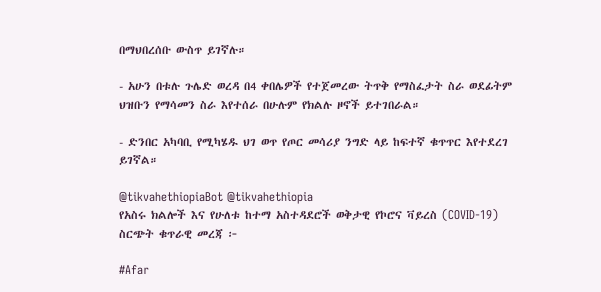በማህበረሰቡ ውስጥ ይገኛሉ።

- አሁን በቱሉ ጉሌድ ወረዳ በ4 ቀበሌዎች የተጀመረው ትጥቅ የማስፈታት ስራ ወደፊትም ህዝቡን የማሳመን ስራ እየተሰራ በሁሉም የክልሉ ዞኖች ይተገበራል።

- ድንበር አካባቢ የሚካሄዱ ህገ ወጥ የጦር መሳሪያ ንግድ ላይ ከፍተኛ ቁጥጥር እየተደረገ ይገኛል።

@tikvahethiopiaBot @tikvahethiopia
የአስሩ ክልሎች እና የሁለቱ ከተማ አስተዳደሮች ወቅታዊ የኮሮና ቫይረስ (COVID-19) ስርጭት ቁጥራዊ መረጃ ፦

#Afar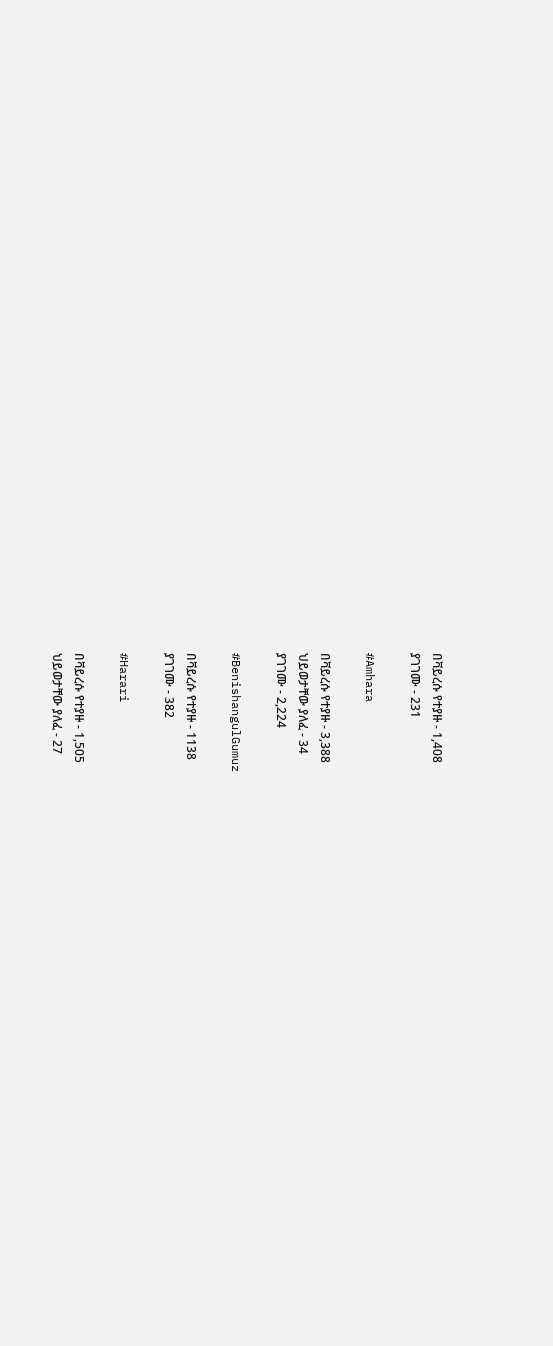በቫይረሱ የተያዙ - 1,408
ያገገሙ - 231

#Amhara

በቫይረሱ የተያዙ - 3,388
ህይወታቸው ያለፈ - 34
ያገገሙ - 2,224

#BenishangulGumuz

በቫይረሱ የተያዙ - 1138
ያገገሙ - 382

#Harari

በቫይረሱ የተያዙ - 1,505
ህይወታቸው ያለፈ - 27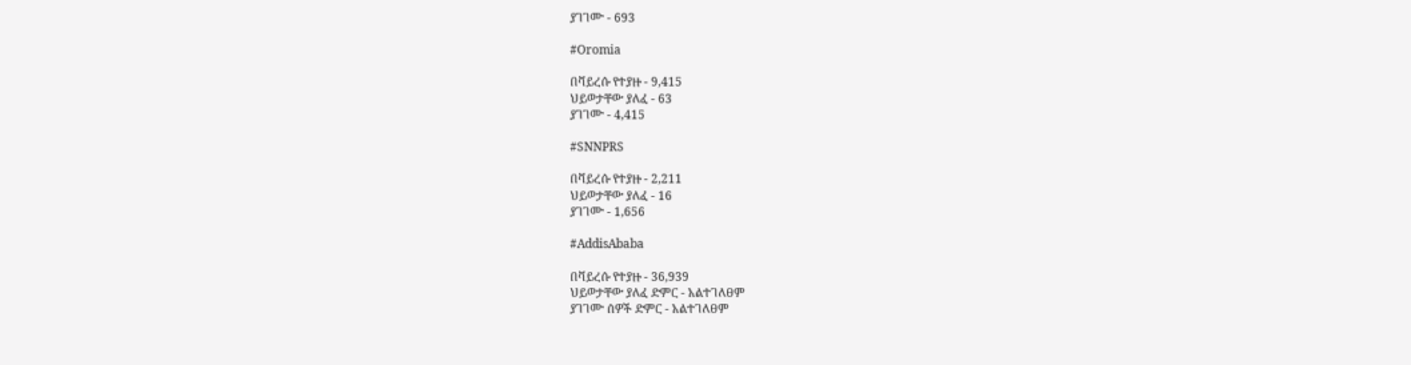ያገገሙ - 693

#Oromia

በቫይረሱ የተያዙ - 9,415
ህይወታቸው ያለፈ - 63
ያገገሙ - 4,415

#SNNPRS

በቫይረሱ የተያዙ - 2,211
ህይወታቸው ያለፈ - 16
ያገገሙ - 1,656

#AddisAbaba

በቫይረሱ የተያዙ - 36,939
ህይወታቸው ያለፈ ድምር - አልተገለፀም
ያገገሙ ሰዎች ድምር - አልተገለፀም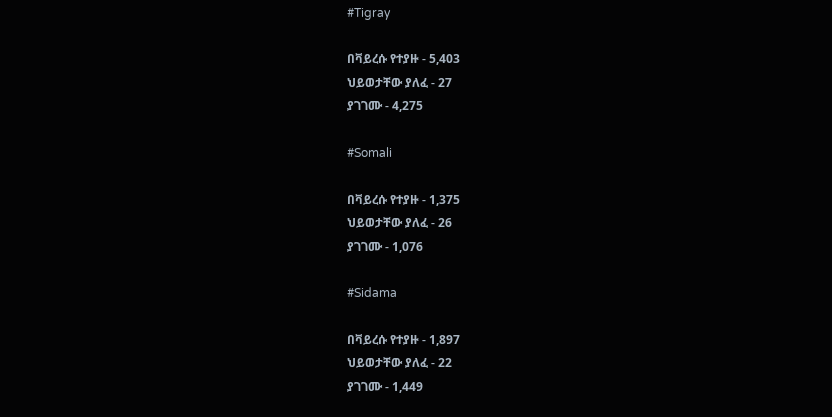#Tigray

በቫይረሱ የተያዙ - 5,403
ህይወታቸው ያለፈ - 27
ያገገሙ - 4,275

#Somali

በቫይረሱ የተያዙ - 1,375
ህይወታቸው ያለፈ - 26
ያገገሙ - 1,076

#Sidama

በቫይረሱ የተያዙ - 1,897
ህይወታቸው ያለፈ - 22
ያገገሙ - 1,449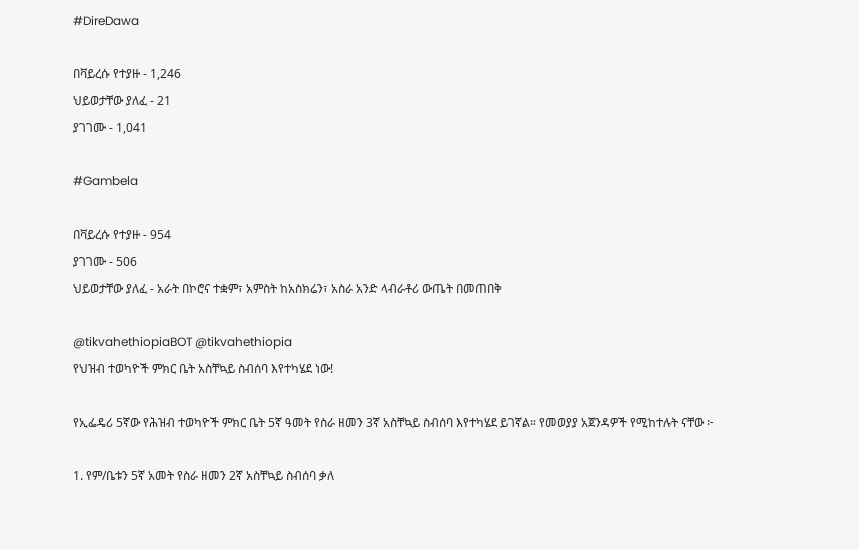#DireDawa

በቫይረሱ የተያዙ - 1,246
ህይወታቸው ያለፈ - 21
ያገገሙ - 1,041

#Gambela

በቫይረሱ የተያዙ - 954
ያገገሙ - 506
ህይወታቸው ያለፈ - አራት በኮሮና ተቋም፣ አምስት ከአስክሬን፣ አስራ አንድ ላብራቶሪ ውጤት በመጠበቅ

@tikvahethiopiaBOT @tikvahethiopia
የህዝብ ተወካዮች ምክር ቤት አስቸኳይ ስብሰባ እየተካሄደ ነው!

የኢፌዴሪ 5ኛው የሕዝብ ተወካዮች ምክር ቤት 5ኛ ዓመት የስራ ዘመን 3ኛ አስቸኳይ ስብሰባ እየተካሄደ ይገኛል። የመወያያ አጀንዳዎች የሚከተሉት ናቸው ፦

1. የም/ቤቱን 5ኛ አመት የስራ ዘመን 2ኛ አስቸኳይ ስብሰባ ቃለ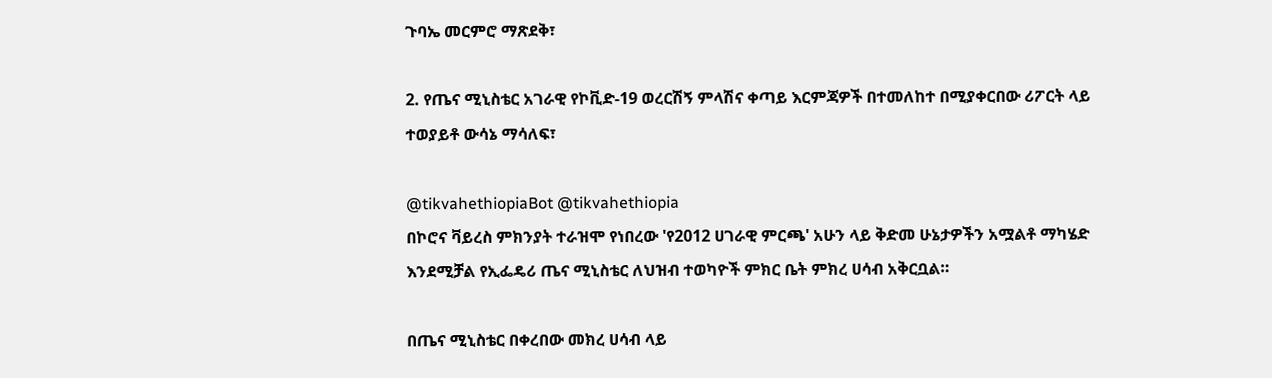ጉባኤ መርምሮ ማጽደቅ፣

2. የጤና ሚኒስቴር አገራዊ የኮቪድ-19 ወረርሽኝ ምላሽና ቀጣይ እርምጃዎች በተመለከተ በሚያቀርበው ሪፖርት ላይ ተወያይቶ ውሳኔ ማሳለፍ፣

@tikvahethiopiaBot @tikvahethiopia
በኮሮና ቫይረስ ምክንያት ተራዝሞ የነበረው 'የ2012 ሀገራዊ ምርጫ' አሁን ላይ ቅድመ ሁኔታዎችን አሟልቶ ማካሄድ እንደሚቻል የኢፌዴሪ ጤና ሚኒስቴር ለህዝብ ተወካዮች ምክር ቤት ምክረ ሀሳብ አቅርቧል።

በጤና ሚኒስቴር በቀረበው መክረ ሀሳብ ላይ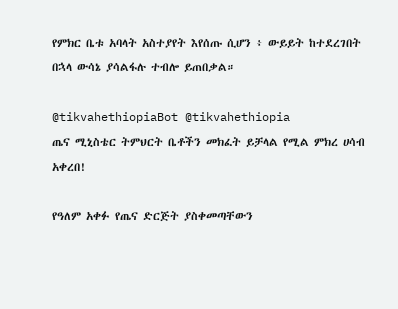የምክር ቤቱ አባላት አስተያየት እየሰጡ ሲሆን ፥ ውይይት ከተደረገበት በኋላ ውሳኔ ያሳልፋሉ ተብሎ ይጠበቃል።

@tikvahethiopiaBot @tikvahethiopia
ጤና ሚኒስቴር ትምህርት ቤቶችን መክፈት ይቻላል የሚል ምክረ ሀሳብ አቀረበ!

የዓለም አቀፉ የጤና ድርጅት ያስቀመጣቸውን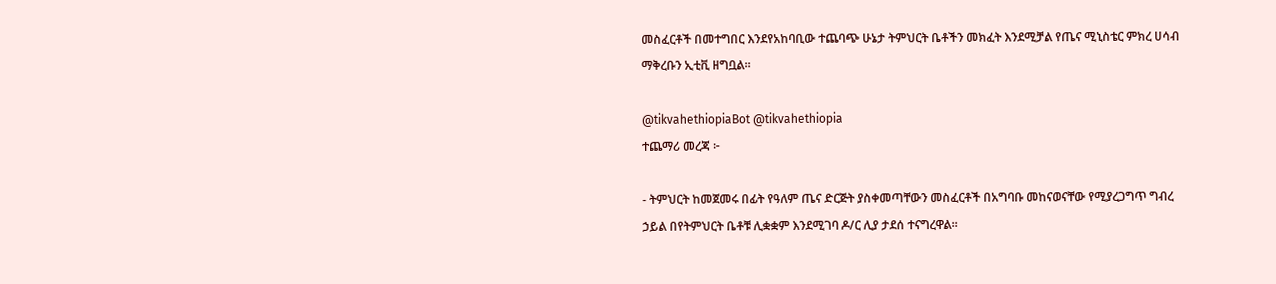መስፈርቶች በመተግበር እንደየአከባቢው ተጨባጭ ሁኔታ ትምህርት ቤቶችን መክፈት እንደሚቻል የጤና ሚኒስቴር ምክረ ሀሳብ ማቅረቡን ኢቲቪ ዘግቧል።

@tikvahethiopiaBot @tikvahethiopia
ተጨማሪ መረጃ ፦

- ትምህርት ከመጀመሩ በፊት የዓለም ጤና ድርጅት ያስቀመጣቸውን መስፈርቶች በአግባቡ መከናወናቸው የሚያረጋግጥ ግብረ ኃይል በየትምህርት ቤቶቹ ሊቋቋም እንደሚገባ ዶ/ር ሊያ ታደሰ ተናግረዋል።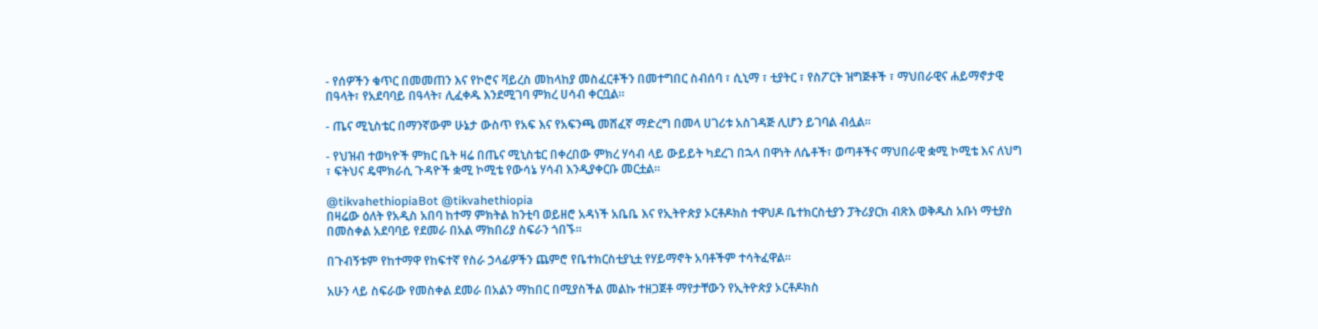- የሰዎችን ቁጥር በመመጠን እና የኮሮና ቫይረስ መከላከያ መስፈርቶችን በመተግበር ስብሰባ ፣ ሲኒማ ፣ ቲያትር ፣ የስፖርት ዝግጅቶች ፣ ማህበራዊና ሐይማኖታዊ በዓላት፣ የአደባባይ በዓላት፣ ሊፈቀዱ እንደሚገባ ምክረ ሀሳብ ቀርቧል።

- ጤና ሚኒስቴር በማንኛውም ሁኔታ ውስጥ የአፍ እና የአፍንጫ መሸፈኛ ማድረግ በመላ ሀገሪቱ አስገዳጅ ሊሆን ይገባል ብሏል።

- የህዝብ ተወካዮች ምክር ቤት ዛሬ በጤና ሚኒስቴር በቀረበው ምክረ ሃሳብ ላይ ውይይት ካደረገ በኋላ በዋነት ለሴቶች፣ ወጣቶችና ማህበራዊ ቋሚ ኮሚቴ እና ለህግ ፣ ፍትህና ዴሞክራሲ ጉዳዮች ቋሚ ኮሚቴ የውሳኔ ሃሳብ እንዲያቀርቡ መርቷል።

@tikvahethiopiaBot @tikvahethiopia
በዛሬው ዕለት የአዲስ አበባ ከተማ ምክትል ከንቲባ ወይዘሮ አዳነች አቤቤ እና የኢትዮጵያ ኦርቶዶክስ ተዋህዶ ቤተክርስቲያን ፓትሪያርክ ብጽእ ወቅዱስ አቡነ ማቲያስ በመስቀል አደባባይ የደመራ በአል ማክበሪያ ስፍራን ጎበኙ፡፡

በጉብኝቱም የከተማዋ የከፍተኛ የስራ ኃላፊዎችን ጨምሮ የቤተክርስቲያኒቷ የሃይማኖት አባቶችም ተሳትፈዋል፡፡

አሁን ላይ ስፍራው የመስቀል ደመራ በአልን ማከበር በሚያስችል መልኩ ተዘጋጀቶ ማየታቸውን የኢትዮጵያ ኦርቶዶክስ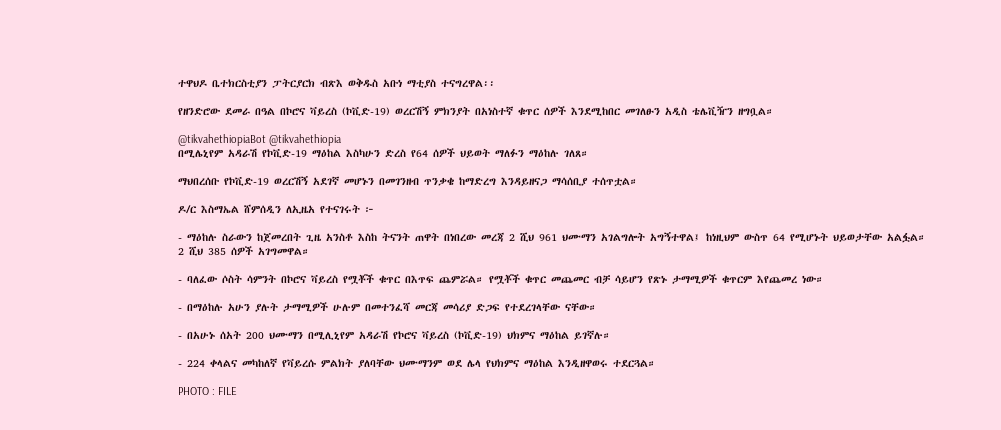ተዋህዶ ቤተክርስቲያን ፓትርያርክ ብጽእ ወቅዱስ አቡነ ማቲያስ ተናግረዋል፡፡

የዘንድሮው ደመራ በዓል በኮሮና ቫይረስ (ኮቪድ-19) ወረርሽኝ ምክንያት በአነስተኛ ቁጥር ሰዎች እንደሚከበር መገለፁን አዲስ ቴሌቪዥን ዘግቧል።

@tikvahethiopiaBot @tikvahethiopia
በሚሌኒየም አዳራሽ የኮቪድ-19 ማዕከል እስካሁን ድረስ የ64 ሰዎች ህይወት ማለፉን ማዕከሉ ገለጸ።

ማህበረሰቡ የኮቪድ-19 ወረርሽኝ አደገኛ መሆኑን በመገንዘብ ጥንቃቄ ከማድረግ እንዳይዘናጋ ማሳሰቢያ ተሰጥቷል።

ዶ/ር እስማኤል ሸምሰዲን ለኢዜአ የተናገሩት ፦

- ማዕከሉ ስራውን ከጀመረበት ጊዜ አንስቶ እስከ ትናንት ጠዋት በነበረው መረጃ 2 ሺህ 961 ህሙማን አገልግሎት አግኝተዋል፤ ከነዚህም ውስጥ 64 የሚሆኑት ህይወታቸው አልፏል። 2 ሺህ 385 ሰዎች አገግመዋል።

- ባለፈው ሶስት ሳምንት በኮሮና ቫይረስ የሟቾች ቁጥር በእጥፍ ጨምሯል። የሟቾች ቁጥር መጨመር ብቻ ሳይሆን የጽኑ ታማሚዎች ቁጥርም እየጨመረ ነው።

- በማዕከሉ አሁን ያሉት ታማሚዎች ሁሉም በመተንፈሻ መርጃ መሳሪያ ድጋፍ የተደረገላቸው ናቸው።

- በአሁኑ ሰአት 200 ህሙማን በሚሊኒየም አዳራሽ የኮሮና ቫይረስ (ኮቪድ-19) ህክምና ማዕከል ይገኛሉ።

- 224 ቀላልና መካከለኛ የቫይረሱ ምልክት ያለባቸው ህሙማንም ወደ ሌላ የህክምና ማዕከል እንዲዘዋወሩ ተደርጓል።

PHOTO : FILE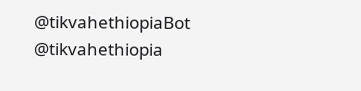@tikvahethiopiaBot @tikvahethiopia